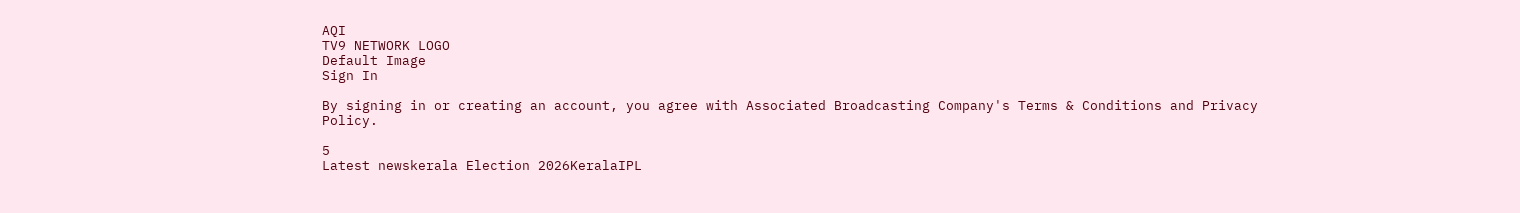AQI
TV9 NETWORK LOGO
Default Image
Sign In

By signing in or creating an account, you agree with Associated Broadcasting Company's Terms & Conditions and Privacy Policy.

5
Latest newskerala Election 2026KeralaIPL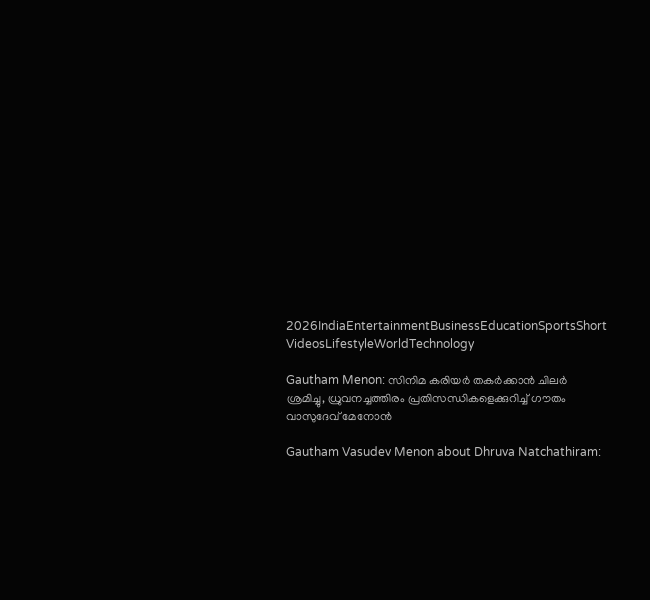2026IndiaEntertainmentBusinessEducationSportsShort VideosLifestyleWorldTechnology

Gautham Menon: സിനിമ കരിയർ തകർക്കാൻ ചിലർ ശ്രമിച്ചു, ധ്രുവനച്ചത്തിരം പ്രതിസന്ധികളെക്കുറിച്ച് ഗൗതം വാസുദേവ് മേനോൻ

Gautham Vasudev Menon about Dhruva Natchathiram: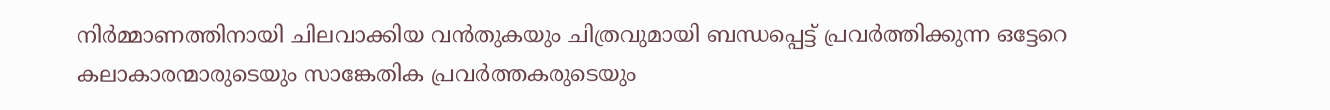നിർമ്മാണത്തിനായി ചിലവാക്കിയ വൻതുകയും ചിത്രവുമായി ബന്ധപ്പെട്ട് പ്രവർത്തിക്കുന്ന ഒട്ടേറെ കലാകാരന്മാരുടെയും സാങ്കേതിക പ്രവർത്തകരുടെയും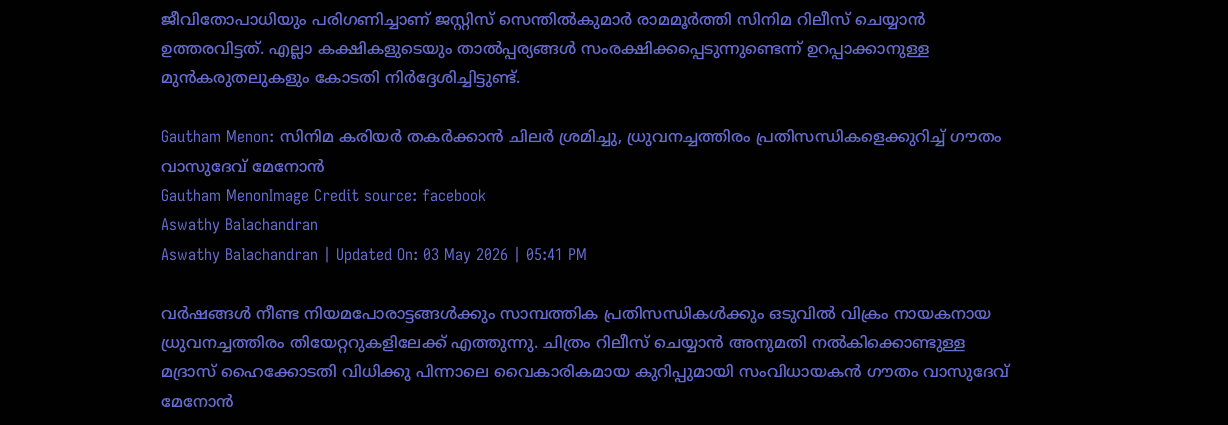ജീവിതോപാധിയും പരിഗണിച്ചാണ് ജസ്റ്റിസ് സെന്തിൽകുമാർ രാമമൂർത്തി സിനിമ റിലീസ് ചെയ്യാൻ ഉത്തരവിട്ടത്. എല്ലാ കക്ഷികളുടെയും താൽപ്പര്യങ്ങൾ സംരക്ഷിക്കപ്പെടുന്നുണ്ടെന്ന് ഉറപ്പാക്കാനുള്ള മുൻകരുതലുകളും കോടതി നിർദ്ദേശിച്ചിട്ടുണ്ട്.

Gautham Menon: സിനിമ കരിയർ തകർക്കാൻ ചിലർ ശ്രമിച്ചു, ധ്രുവനച്ചത്തിരം പ്രതിസന്ധികളെക്കുറിച്ച് ഗൗതം വാസുദേവ് മേനോൻ
Gautham MenonImage Credit source: facebook
Aswathy Balachandran
Aswathy Balachandran | Updated On: 03 May 2026 | 05:41 PM

വർഷങ്ങൾ നീണ്ട നിയമപോരാട്ടങ്ങൾക്കും സാമ്പത്തിക പ്രതിസന്ധികൾക്കും ഒടുവിൽ വിക്രം നായകനായ ധ്രുവനച്ചത്തിരം തിയേറ്ററുകളിലേക്ക് എത്തുന്നു. ചിത്രം റിലീസ് ചെയ്യാൻ അനുമതി നൽകിക്കൊണ്ടുള്ള മദ്രാസ് ഹൈക്കോടതി വിധിക്കു പിന്നാലെ വൈകാരികമായ കുറിപ്പുമായി സംവിധായകൻ ഗൗതം വാസുദേവ് മേനോൻ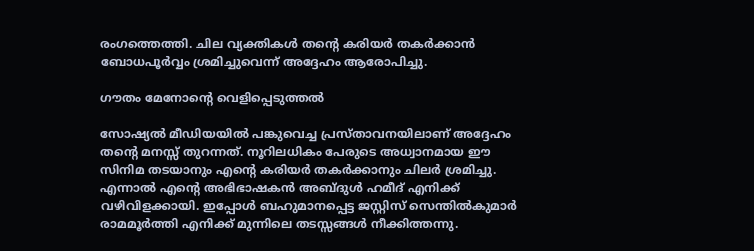രംഗത്തെത്തി. ചില വ്യക്തികൾ തന്റെ കരിയർ തകർക്കാൻ ബോധപൂർവ്വം ശ്രമിച്ചുവെന്ന് അദ്ദേഹം ആരോപിച്ചു.

ഗൗതം മേനോന്റെ വെളിപ്പെടുത്തൽ

സോഷ്യൽ മീഡിയയിൽ പങ്കുവെച്ച പ്രസ്താവനയിലാണ് അദ്ദേഹം തന്റെ മനസ്സ് തുറന്നത്. നൂറിലധികം പേരുടെ അധ്വാനമായ ഈ സിനിമ തടയാനും എന്റെ കരിയർ തകർക്കാനും ചിലർ ശ്രമിച്ചു. എന്നാൽ എന്റെ അഭിഭാഷകൻ അബ്ദുൾ ഹമീദ് എനിക്ക് വഴിവിളക്കായി. ഇപ്പോൾ ബഹുമാനപ്പെട്ട ജസ്റ്റിസ് സെന്തിൽകുമാർ രാമമൂർത്തി എനിക്ക് മുന്നിലെ തടസ്സങ്ങൾ നീക്കിത്തന്നു.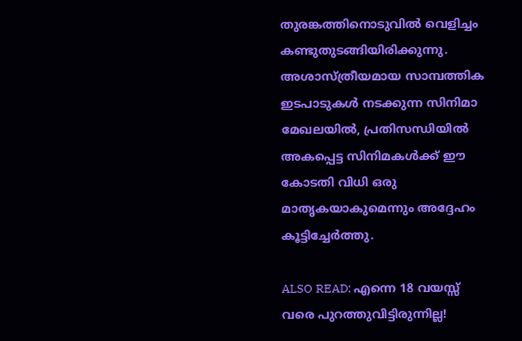തുരങ്കത്തിനൊടുവിൽ വെളിച്ചം കണ്ടുതുടങ്ങിയിരിക്കുന്നു. അശാസ്ത്രീയമായ സാമ്പത്തിക ഇടപാടുകൾ നടക്കുന്ന സിനിമാ മേഖലയിൽ, പ്രതിസന്ധിയിൽ അകപ്പെട്ട സിനിമകൾക്ക് ഈ കോടതി വിധി ഒരു മാതൃകയാകുമെന്നും അദ്ദേഹം കൂട്ടിച്ചേർത്തു.

ALSO READ: എന്നെ 18 വയസ്സ് വരെ പുറത്തുവിട്ടിരുന്നില്ല!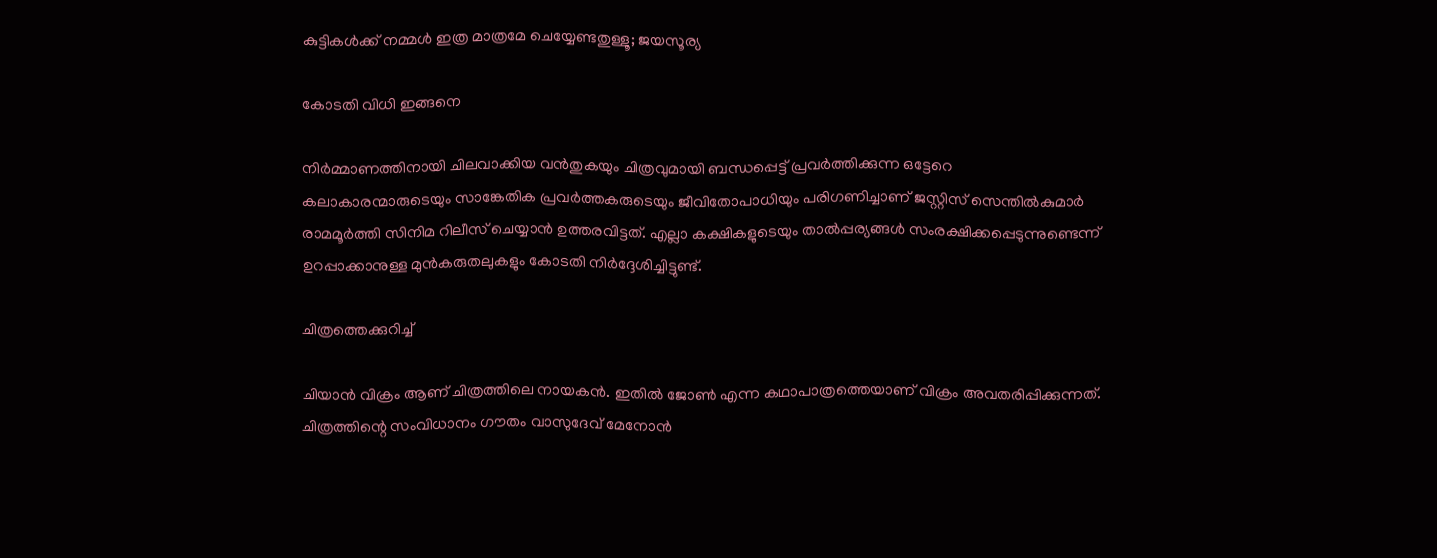കുട്ടികൾക്ക് നമ്മൾ ഇത്ര മാത്രമേ ചെയ്യേണ്ടതുള്ളൂ; ജയസൂര്യ

കോടതി വിധി ഇങ്ങനെ

നിർമ്മാണത്തിനായി ചിലവാക്കിയ വൻതുകയും ചിത്രവുമായി ബന്ധപ്പെട്ട് പ്രവർത്തിക്കുന്ന ഒട്ടേറെ കലാകാരന്മാരുടെയും സാങ്കേതിക പ്രവർത്തകരുടെയും ജീവിതോപാധിയും പരിഗണിച്ചാണ് ജസ്റ്റിസ് സെന്തിൽകുമാർ രാമമൂർത്തി സിനിമ റിലീസ് ചെയ്യാൻ ഉത്തരവിട്ടത്. എല്ലാ കക്ഷികളുടെയും താൽപ്പര്യങ്ങൾ സംരക്ഷിക്കപ്പെടുന്നുണ്ടെന്ന് ഉറപ്പാക്കാനുള്ള മുൻകരുതലുകളും കോടതി നിർദ്ദേശിച്ചിട്ടുണ്ട്.

ചിത്രത്തെക്കുറിച്ച്

ചിയാൻ വിക്രം ആണ് ചിത്രത്തിലെ നായകൻ. ഇതിൽ ജോൺ എന്ന കഥാപാത്രത്തെയാണ് വിക്രം അവതരിപ്പിക്കുന്നത്. ചിത്രത്തിന്റെ സംവിധാനം ഗൗതം വാസുദേവ് മേനോൻ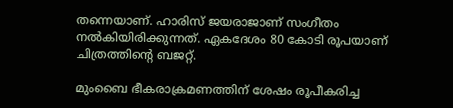തന്നെയാണ്. ഹാരിസ് ജയരാജാണ് സംഗീതം നൽകിയിരിക്കുന്നത്. ഏകദേശം 80 കോടി രൂപയാണ് ചിത്രത്തിന്റെ ബജറ്റ്.

മുംബൈ ഭീകരാക്രമണത്തിന് ശേഷം രൂപീകരിച്ച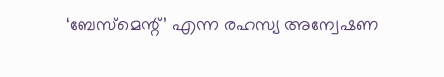‘ബേസ്‌മെന്റ്’ എന്ന രഹസ്യ അന്വേഷണ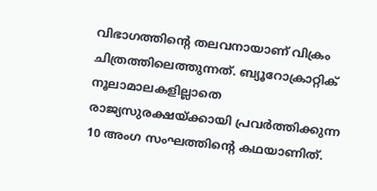വിഭാഗത്തിന്റെ തലവനായാണ് വിക്രം ചിത്രത്തിലെത്തുന്നത്. ബ്യൂറോക്രാറ്റിക് നൂലാമാലകളില്ലാതെ രാജ്യസുരക്ഷയ്ക്കായി പ്രവർത്തിക്കുന്ന 10 അംഗ സംഘത്തിന്റെ കഥയാണിത്.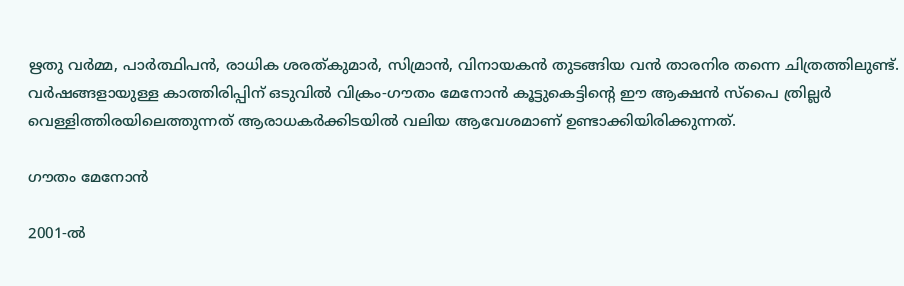ഋതു വർമ്മ, പാർത്ഥിപൻ, രാധിക ശരത്കുമാർ, സിമ്രാൻ, വിനായകൻ തുടങ്ങിയ വൻ താരനിര തന്നെ ചിത്രത്തിലുണ്ട്. വർഷങ്ങളായുള്ള കാത്തിരിപ്പിന് ഒടുവിൽ വിക്രം-ഗൗതം മേനോൻ കൂട്ടുകെട്ടിന്റെ ഈ ആക്ഷൻ സ്പൈ ത്രില്ലർ വെള്ളിത്തിരയിലെത്തുന്നത് ആരാധകർക്കിടയിൽ വലിയ ആവേശമാണ് ഉണ്ടാക്കിയിരിക്കുന്നത്.

ഗൗതം മേനോൻ

2001-ൽ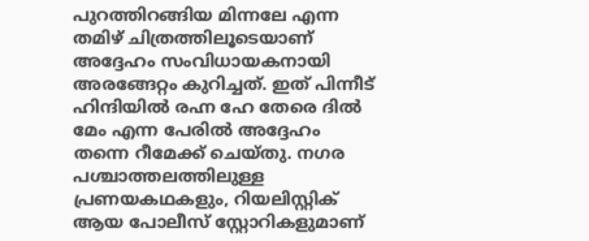പുറത്തിറങ്ങിയ മിന്നലേ എന്ന തമിഴ് ചിത്രത്തിലൂടെയാണ് അദ്ദേഹം സംവിധായകനായി അരങ്ങേറ്റം കുറിച്ചത്. ഇത് പിന്നീട് ഹിന്ദിയിൽ രഹ്ന ഹേ തേരെ ദിൽ മേം എന്ന പേരിൽ അദ്ദേഹം തന്നെ റീമേക്ക് ചെയ്തു. നഗര പശ്ചാത്തലത്തിലുള്ള പ്രണയകഥകളും, റിയലിസ്റ്റിക് ആയ പോലീസ് സ്റ്റോറികളുമാണ്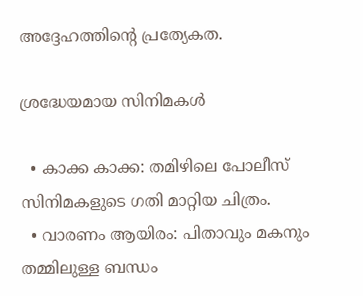അദ്ദേഹത്തിന്റെ പ്രത്യേകത.

ശ്രദ്ധേയമായ സിനിമകൾ

  • കാക്ക കാക്ക: തമിഴിലെ പോലീസ് സിനിമകളുടെ ഗതി മാറ്റിയ ചിത്രം.
  • വാരണം ആയിരം: പിതാവും മകനും തമ്മിലുള്ള ബന്ധം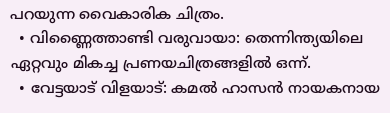പറയുന്ന വൈകാരിക ചിത്രം.
  • വിണ്ണൈത്താണ്ടി വരുവായാ: തെന്നിന്ത്യയിലെ ഏറ്റവും മികച്ച പ്രണയചിത്രങ്ങളിൽ ഒന്ന്.
  • വേട്ടയാട് വിളയാട്: കമൽ ഹാസൻ നായകനായ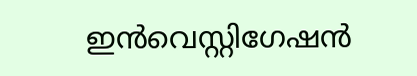ഇൻവെസ്റ്റിഗേഷൻ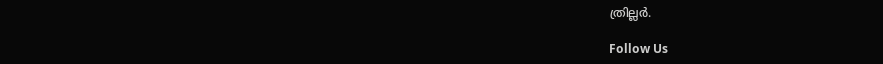ത്രില്ലർ.

Follow Us